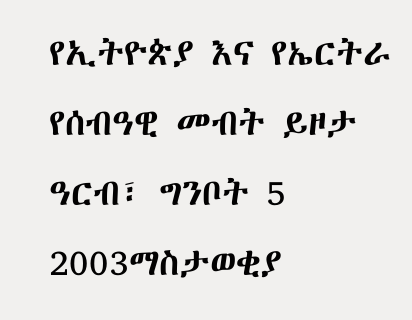የኢትዮጵያ እና የኤርትራ የሰብዓዊ መብት ይዞታ
ዓርብ፣ ግንቦት 5 2003ማስታወቂያ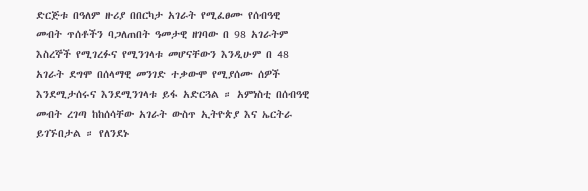ድርጅቱ በዓለም ዙሪያ በበርካታ አገራት የሚፈፀሙ የሰብዓዊ መብት ጥሰቶችን ባጋለጠበት ዓመታዊ ዘገባው በ 98 አገራትም እስረኞች የሚገረፉና የሚንገላቱ መሆናቸውን እንዲሁም በ 48 አገራት ደግሞ በሰላማዊ መንገድ ተቃውሞ የሚያሰሙ ሰዎች እንደሚታሰሩና እንደሚንገላቱ ይፋ አድርጓል ። አምነስቲ በሰብዓዊ መብት ረገጣ ከከሰሳቸው አገራት ውስጥ ኢትዮጵያ እና ኤርትራ ይገኙበታል ። የለንደኑ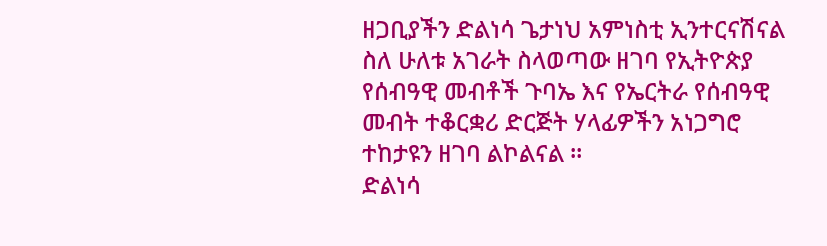ዘጋቢያችን ድልነሳ ጌታነህ አምነስቲ ኢንተርናሽናል ስለ ሁለቱ አገራት ስላወጣው ዘገባ የኢትዮጵያ የሰብዓዊ መብቶች ጉባኤ እና የኤርትራ የሰብዓዊ መብት ተቆርቋሪ ድርጅት ሃላፊዎችን አነጋግሮ ተከታዩን ዘገባ ልኮልናል ።
ድልነሳ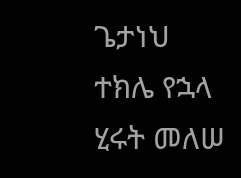ጌታነህ
ተክሌ የኋላ
ሂሩት መለሠ